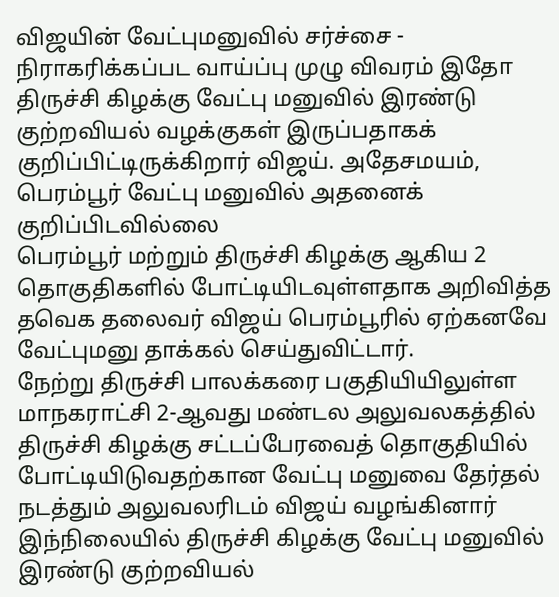விஜயின் வேட்புமனுவில் சர்ச்சை - நிராகரிக்கப்பட வாய்ப்பு முழு விவரம் இதோ
திருச்சி கிழக்கு வேட்பு மனுவில் இரண்டு குற்றவியல் வழக்குகள் இருப்பதாகக் குறிப்பிட்டிருக்கிறார் விஜய். அதேசமயம், பெரம்பூர் வேட்பு மனுவில் அதனைக் குறிப்பிடவில்லை
பெரம்பூர் மற்றும் திருச்சி கிழக்கு ஆகிய 2 தொகுதிகளில் போட்டியிடவுள்ளதாக அறிவித்த தவெக தலைவர் விஜய் பெரம்பூரில் ஏற்கனவே வேட்புமனு தாக்கல் செய்துவிட்டார்.
நேற்று திருச்சி பாலக்கரை பகுதியியிலுள்ள மாநகராட்சி 2-ஆவது மண்டல அலுவலகத்தில் திருச்சி கிழக்கு சட்டப்பேரவைத் தொகுதியில் போட்டியிடுவதற்கான வேட்பு மனுவை தேர்தல் நடத்தும் அலுவலரிடம் விஜய் வழங்கினார்
இந்நிலையில் திருச்சி கிழக்கு வேட்பு மனுவில் இரண்டு குற்றவியல்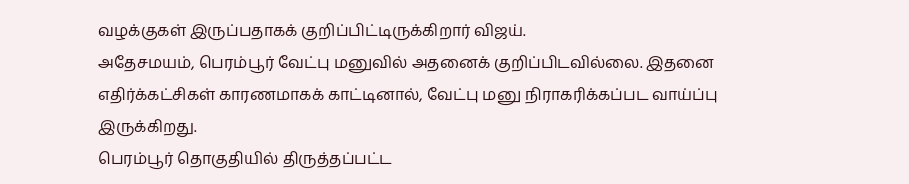வழக்குகள் இருப்பதாகக் குறிப்பிட்டிருக்கிறார் விஜய்.
அதேசமயம், பெரம்பூர் வேட்பு மனுவில் அதனைக் குறிப்பிடவில்லை. இதனை எதிர்க்கட்சிகள் காரணமாகக் காட்டினால், வேட்பு மனு நிராகரிக்கப்பட வாய்ப்பு இருக்கிறது.
பெரம்பூர் தொகுதியில் திருத்தப்பட்ட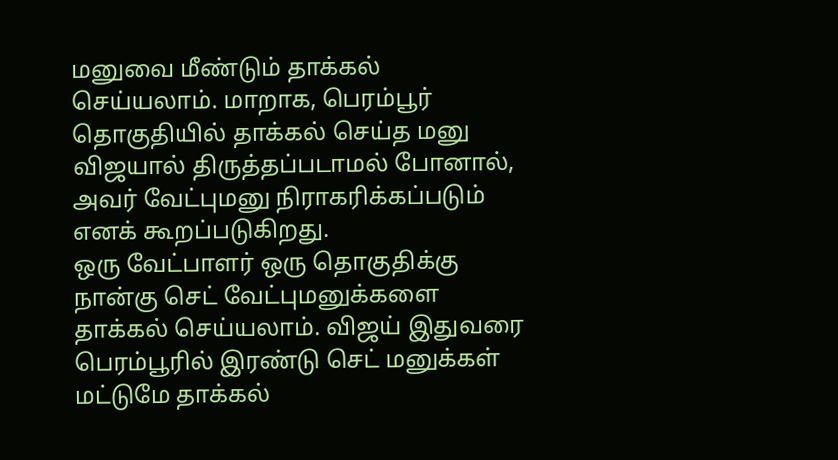மனுவை மீண்டும் தாக்கல் செய்யலாம். மாறாக, பெரம்பூர் தொகுதியில் தாக்கல் செய்த மனு விஜயால் திருத்தப்படாமல் போனால், அவர் வேட்புமனு நிராகரிக்கப்படும் எனக் கூறப்படுகிறது.
ஒரு வேட்பாளர் ஒரு தொகுதிக்கு நான்கு செட் வேட்புமனுக்களை தாக்கல் செய்யலாம். விஜய் இதுவரை பெரம்பூரில் இரண்டு செட் மனுக்கள் மட்டுமே தாக்கல்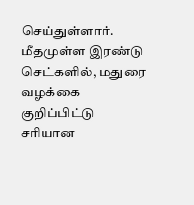செய்துள்ளார். மீதமுள்ள இரண்டு செட்களில், மதுரை வழக்கை குறிப்பிட்டு சரியான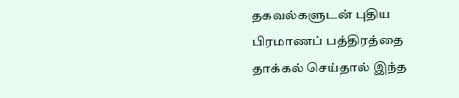தகவல்களுடன் புதிய பிரமாணப் பத்திரத்தை தாக்கல் செய்தால் இந்த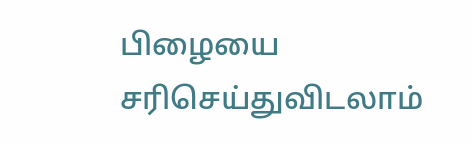பிழையை சரிசெய்துவிடலாம்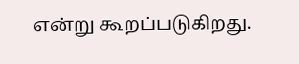என்று கூறப்படுகிறது.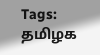Tags: தமிழக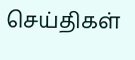செய்திகள்